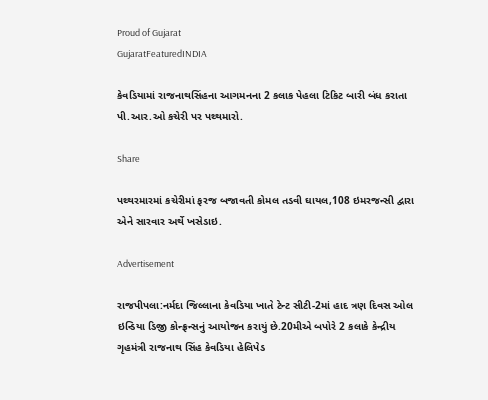Proud of Gujarat
GujaratFeaturedINDIA

કેવડિયામાં રાજનાથસિંહના આગમનના 2 કલાક પેહલા ટિકિટ બારી બંધ કરાતા પી.આર.ઓ કચેરી પર પથ્થમારો.

Share

પથ્થરમારમાં કચેરીમાં ફરજ બજાવતી કોમલ તડવી ઘાયલ,108 ઇમરજન્સી દ્વારા એને સારવાર અર્થે ખસેડાઇ.

Advertisement

રાજપીપલા:નર્મદા જિલ્લાના કેવડિયા ખાતે ટેન્ટ સીટી-2માં હાદ ત્રણ દિવસ ઓલ ઇન્ડિયા ડિજી કોન્ફ્રન્સનું આયોજન કરાયું છે.20મીએ બપોરે 2 કલાકે કેન્દ્રીય ગૃહમંત્રી રાજનાથ સિંહ કેવડિયા હેલિપેડ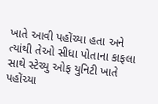ખાતે આવી પહોંચ્યા હતા અને ત્યાંથી તેઓ સીધા પોતાના કાફલા સાથે સ્ટેચ્યુ ઓફ યુનિટી ખાતે પહોંચ્યા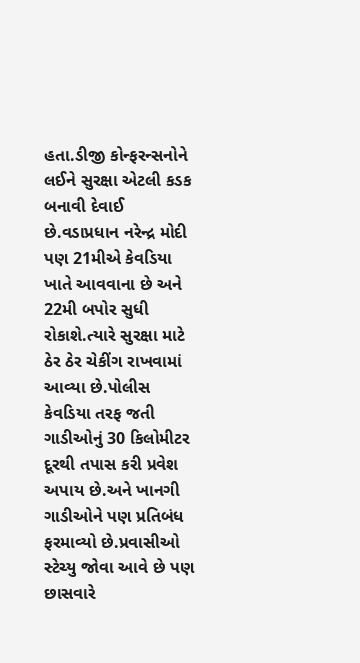હતા.ડીજી કોન્ફરન્સનોને લઈને સુરક્ષા એટલી કડક બનાવી દેવાઈ છે.વડાપ્રધાન નરેન્દ્ર મોદી પણ 21મીએ કેવડિયા ખાતે આવવાના છે અને 22મી બપોર સુધી રોકાશે.ત્યારે સુરક્ષા માટે ઠેર ઠેર ચેકીંગ રાખવામાં આવ્યા છે.પોલીસ કેવડિયા તરફ જતી ગાડીઓનું 30 કિલોમીટર દૂરથી તપાસ કરી પ્રવેશ અપાય છે.અને ખાનગી ગાડીઓને પણ પ્રતિબંધ ફરમાવ્યો છે.પ્રવાસીઓ સ્ટેચ્યુ જોવા આવે છે પણ છાસવારે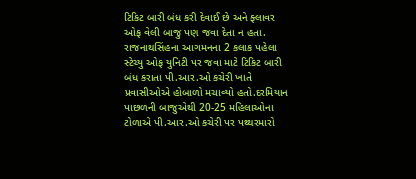ટિકિટ બારી બંધ કરી દેવાઈ છે અને ફ્લાવર ઓફ વેલી બાજુ પણ જવા દેતા ન હતા.
રાજનાથસિંહના આગમનના 2 કલાક પહેલા સ્ટેચ્યુ ઓફ યુનિટી પર જવા માટે ટિકિટ બારી બંધ કરાતા પી.આર.ઓ કચેરી ખાતે પ્રવાસીઓએ હોબાળો મચાવ્યો હતો.દરમિયાન પાછળની બાજુએથી 20-25 મહિલાઓના ટોળાએ પી.આર.ઓ કચેરી પર પથ્થરમારો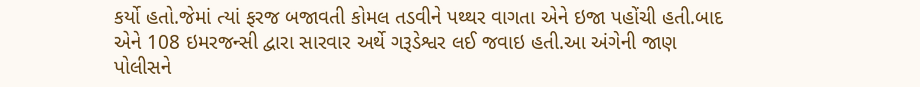કર્યો હતો.જેમાં ત્યાં ફરજ બજાવતી કોમલ તડવીને પથ્થર વાગતા એને ઇજા પહોંચી હતી.બાદ એને 108 ઇમરજન્સી દ્વારા સારવાર અર્થે ગરૂડેશ્વર લઈ જવાઇ હતી.આ અંગેની જાણ પોલીસને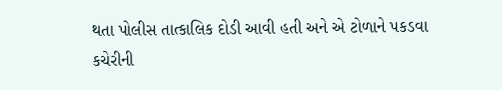થતા પોલીસ તાત્કાલિક દોડી આવી હતી અને એ ટોળાને પકડવા કચેરીની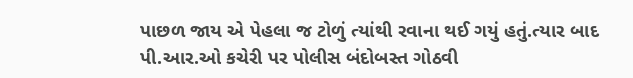પાછળ જાય એ પેહલા જ ટોળું ત્યાંથી રવાના થઈ ગયું હતું.ત્યાર બાદ પી.આર.ઓ કચેરી પર પોલીસ બંદોબસ્ત ગોઠવી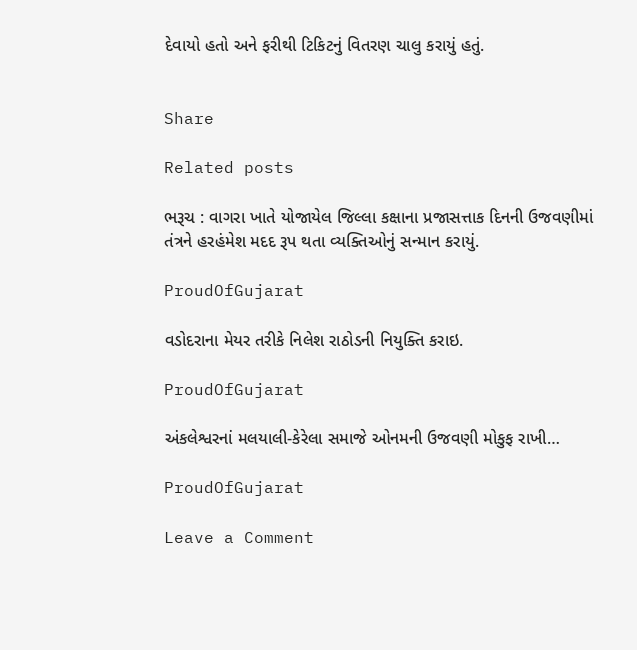દેવાયો હતો અને ફરીથી ટિકિટનું વિતરણ ચાલુ કરાયું હતું.


Share

Related posts

ભરૂચ : વાગરા ખાતે યોજાયેલ જિલ્લા કક્ષાના પ્રજાસત્તાક દિનની ઉજવણીમાં તંત્રને હરહંમેશ મદદ રૂપ થતા વ્યક્તિઓનું સન્માન કરાયું.

ProudOfGujarat

વડોદરાના મેયર તરીકે નિલેશ રાઠોડની નિયુક્તિ કરાઇ.

ProudOfGujarat

અંકલેશ્વરનાં મલયાલી-કેરેલા સમાજે ઓનમની ઉજવણી મોકુફ રાખી…

ProudOfGujarat

Leave a Comment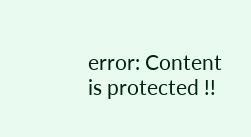error: Content is protected !!